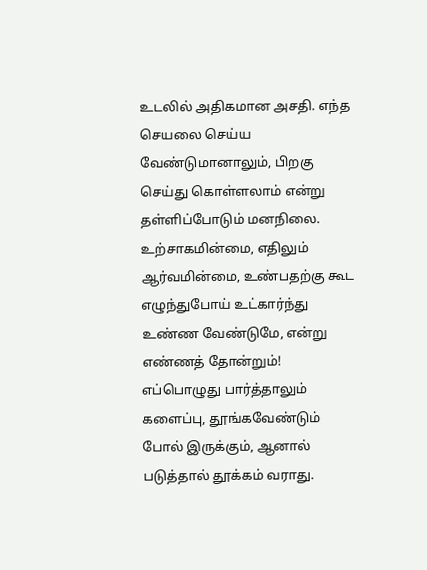உடலில் அதிகமான அசதி. எந்த செயலை செய்ய வேண்டுமானாலும், பிறகு செய்து கொள்ளலாம் என்று தள்ளிப்போடும் மனநிலை. உற்சாகமின்மை, எதிலும் ஆர்வமின்மை, உண்பதற்கு கூட எழுந்துபோய் உட்கார்ந்து உண்ண வேண்டுமே, என்று எண்ணத் தோன்றும்! எப்பொழுது பார்த்தாலும் களைப்பு, தூங்கவேண்டும் போல் இருக்கும், ஆனால் படுத்தால் தூக்கம் வராது.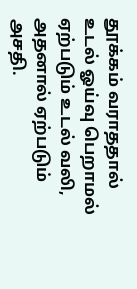தூக்கம் வராததால் உடல் ஓய்வு பெறாமல் ஏற்படும் உடல் வலி, அதனால் ஏற்படும் அசதி.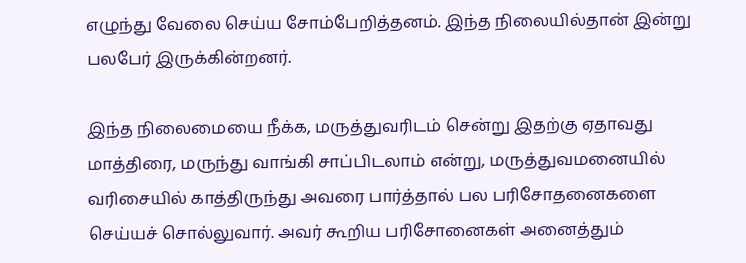எழுந்து வேலை செய்ய சோம்பேறித்தனம். இந்த நிலையில்தான் இன்று பலபேர் இருக்கின்றனர்.

இந்த நிலைமையை நீக்க, மருத்துவரிடம் சென்று இதற்கு ஏதாவது மாத்திரை, மருந்து வாங்கி சாப்பிடலாம் என்று, மருத்துவமனையில் வரிசையில் காத்திருந்து அவரை பார்த்தால் பல பரிசோதனைகளை செய்யச் சொல்லுவார். அவர் கூறிய பரிசோனைகள் அனைத்தும்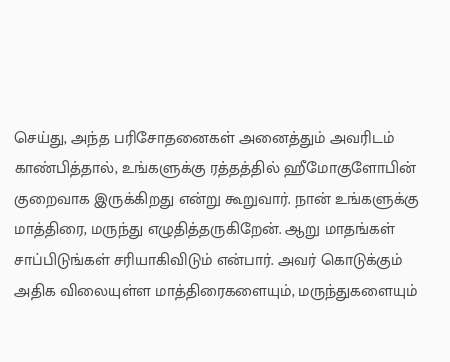செய்து, அந்த பரிசோதனைகள் அனைத்தும் அவரிடம் காண்பித்தால், உங்களுக்கு ரத்தத்தில் ஹீமோகுளோபின் குறைவாக இருக்கிறது என்று கூறுவார். நான் உங்களுக்கு மாத்திரை, மருந்து எழுதித்தருகிறேன். ஆறு மாதங்கள் சாப்பிடுங்கள் சரியாகிவிடும் என்பார். அவர் கொடுக்கும் அதிக விலையுள்ள மாத்திரைகளையும், மருந்துகளையும்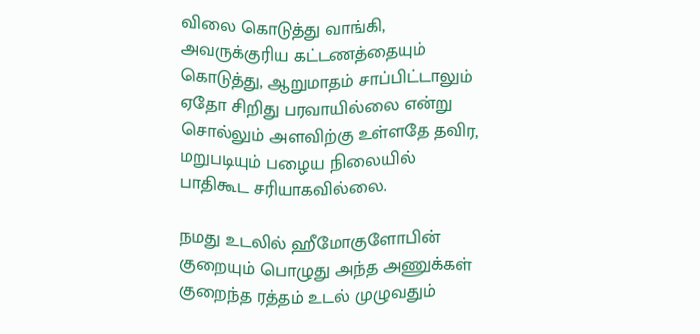விலை கொடுத்து வாங்கி, அவருக்குரிய கட்டணத்தையும் கொடுத்து, ஆறுமாதம் சாப்பிட்டாலும் ஏதோ சிறிது பரவாயில்லை என்று சொல்லும் அளவிற்கு உள்ளதே தவிர, மறுபடியும் பழைய நிலையில் பாதிகூட சரியாகவில்லை.

நமது உடலில் ஹீமோகுளோபின் குறையும் பொழுது அந்த அணுக்கள் குறைந்த ரத்தம் உடல் முழுவதும்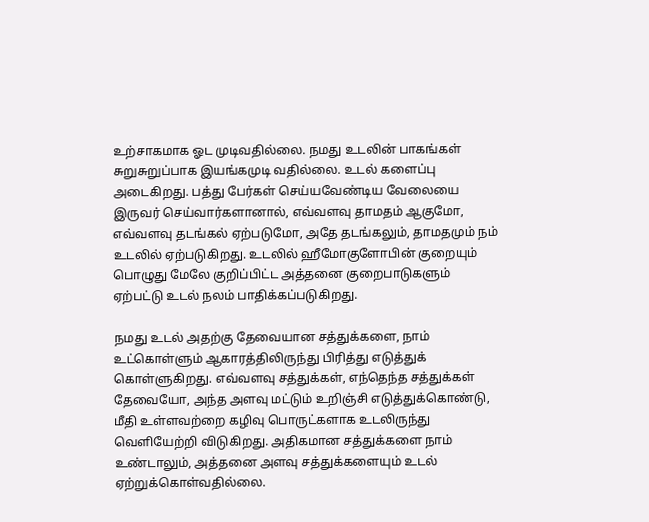உற்சாகமாக ஓட முடிவதில்லை. நமது உடலின் பாகங்கள் சுறுசுறுப்பாக இயங்கமுடி வதில்லை. உடல் களைப்பு அடைகிறது. பத்து பேர்கள் செய்யவேண்டிய வேலையை இருவர் செய்வார்களானால், எவ்வளவு தாமதம் ஆகுமோ, எவ்வளவு தடங்கல் ஏற்படுமோ, அதே தடங்கலும், தாமதமும் நம் உடலில் ஏற்படுகிறது. உடலில் ஹீமோகுளோபின் குறையும் பொழுது மேலே குறிப்பிட்ட அத்தனை குறைபாடுகளும் ஏற்பட்டு உடல் நலம் பாதிக்கப்படுகிறது.

நமது உடல் அதற்கு தேவையான சத்துக்களை, நாம் உட்கொள்ளும் ஆகாரத்திலிருந்து பிரித்து எடுத்துக் கொள்ளுகிறது. எவ்வளவு சத்துக்கள், எந்தெந்த சத்துக்கள் தேவையோ, அந்த அளவு மட்டும் உறிஞ்சி எடுத்துக்கொண்டு, மீதி உள்ளவற்றை கழிவு பொருட்களாக உடலிருந்து வெளியேற்றி விடுகிறது. அதிகமான சத்துக்களை நாம் உண்டாலும், அத்தனை அளவு சத்துக்களையும் உடல் ஏற்றுக்கொள்வதில்லை.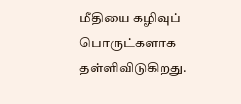மீதியை கழிவுப் பொருட்களாக தள்ளிவிடுகிறது.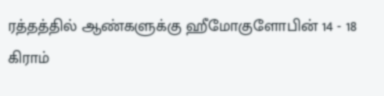ரத்தத்தில் ஆண்களுக்கு ஹீமோகுளோபின் 14 - 18 கிராம்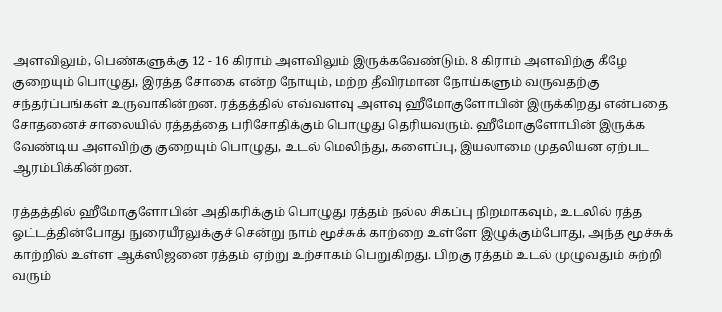அளவிலும், பெண்களுக்கு 12 - 16 கிராம் அளவிலும் இருக்கவேண்டும். 8 கிராம் அளவிற்கு கீழே குறையும் பொழுது, இரத்த சோகை என்ற நோயும், மற்ற தீவிரமான நோய்களும் வருவதற்கு சந்தர்ப்பங்கள் உருவாகின்றன. ரத்தத்தில் எவ்வளவு அளவு ஹீமோகுளோபின் இருக்கிறது என்பதை சோதனைச் சாலையில் ரத்தத்தை பரிசோதிக்கும் பொழுது தெரியவரும். ஹீமோகுளோபின் இருக்க வேண்டிய அளவிற்கு குறையும் பொழுது, உடல் மெலிந்து, களைப்பு, இயலாமை முதலியன ஏற்பட ஆரம்பிக்கின்றன.

ரத்தத்தில் ஹீமோகுளோபின் அதிகரிக்கும் பொழுது ரத்தம் நல்ல சிகப்பு நிறமாகவும், உடலில் ரத்த ஓட்டத்தின்போது நுரையீரலுக்குச் சென்று நாம் மூச்சுக் காற்றை உள்ளே இழுக்கும்போது, அந்த மூச்சுக் காற்றில் உள்ள ஆக்ஸிஜனை ரத்தம் ஏற்று உற்சாகம் பெறுகிறது. பிறகு ரத்தம் உடல் முழுவதும் சுற்றி வரும்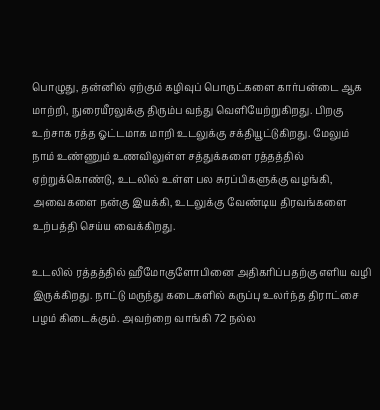பொழுது, தன்னில் ஏற்கும் கழிவுப் பொருட்களை கார்பன்டை ஆக மாற்றி, நுரையீரலுக்கு திரும்ப வந்து வெளியேற்றுகிறது. பிறகு உற்சாக ரத்த ஓட்டமாக மாறி உடலுக்கு சக்தியூட்டுகிறது. மேலும் நாம் உண்ணும் உணவிலுள்ள சத்துக்களை ரத்தத்தில் ஏற்றுக்கொண்டு, உடலில் உள்ள பல சுரப்பிகளுக்கு வழங்கி, அவைகளை நன்கு இயக்கி, உடலுக்கு வேண்டிய திரவங்களை உற்பத்தி செய்ய வைக்கிறது.

உடலில் ரத்தத்தில் ஹீமோகுளோபினை அதிகரிப்பதற்கு எளிய வழி இருக்கிறது. நாட்டு மருந்து கடைகளில் கருப்பு உலர்ந்த திராட்சை பழம் கிடைக்கும். அவற்றை வாங்கி 72 நல்ல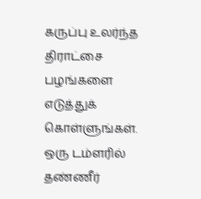கருப்பு உலர்ந்த திராட்சை பழங்களை எடுத்துக் கொள்ளுங்கள். ஒரு டம்ளரில் தண்ணீர்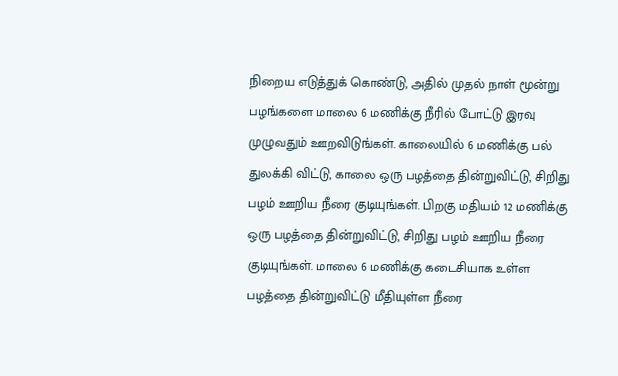நிறைய எடுத்துக் கொண்டு, அதில் முதல் நாள் மூன்று பழங்களை மாலை 6 மணிக்கு நீரில் போட்டு இரவு முழுவதும் ஊறவிடுங்கள். காலையில் 6 மணிக்கு பல் துலக்கி விட்டு, காலை ஒரு பழத்தை தின்றுவிட்டு, சிறிது பழம் ஊறிய நீரை குடியுங்கள். பிறகு மதியம் 12 மணிக்கு ஒரு பழத்தை தின்றுவிட்டு, சிறிது பழம் ஊறிய நீரை குடியுங்கள். மாலை 6 மணிக்கு கடைசியாக உள்ள பழத்தை தின்றுவிட்டு மீதியுள்ள நீரை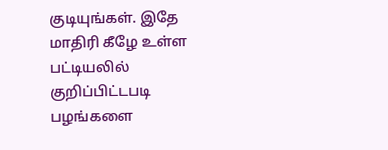குடியுங்கள். இதே மாதிரி கீழே உள்ள பட்டியலில் குறிப்பிட்டபடி பழங்களை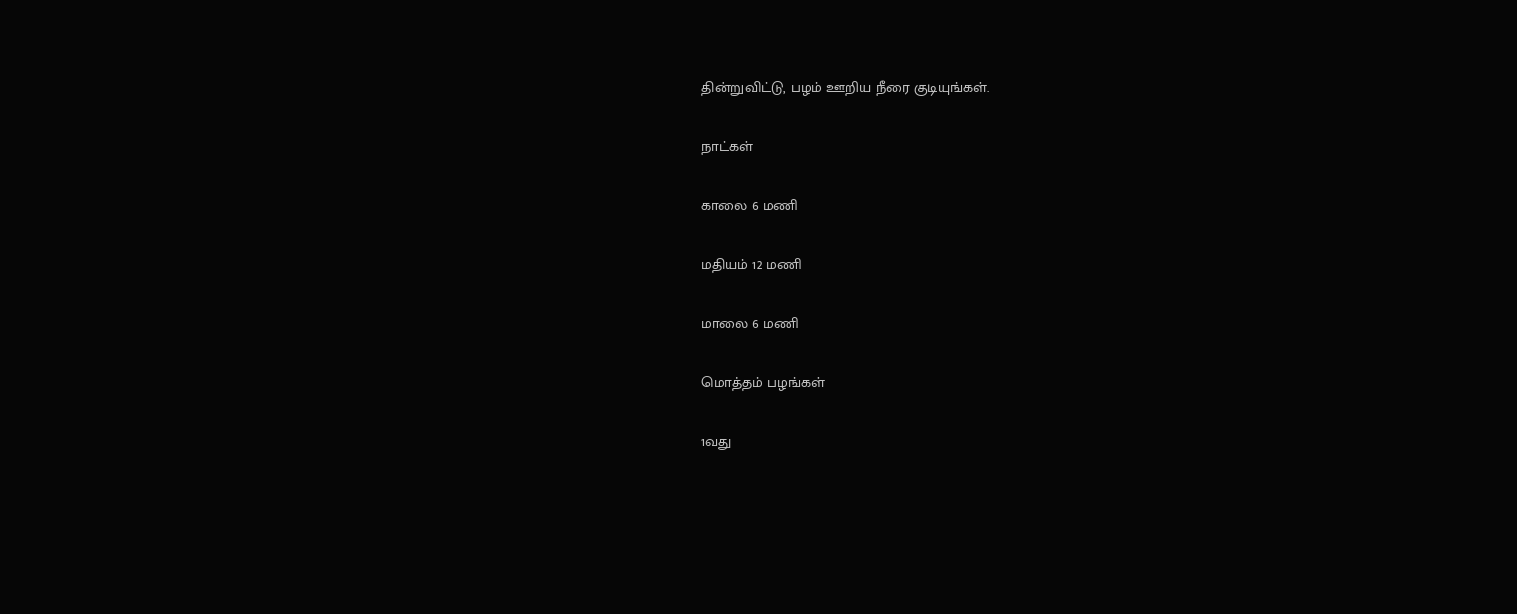தின்றுவிட்டு, பழம் ஊறிய நீரை குடியுங்கள்.

நாட்கள்

காலை 6 மணி

மதியம் 12 மணி

மாலை 6 மணி

மொத்தம் பழங்கள்

1வது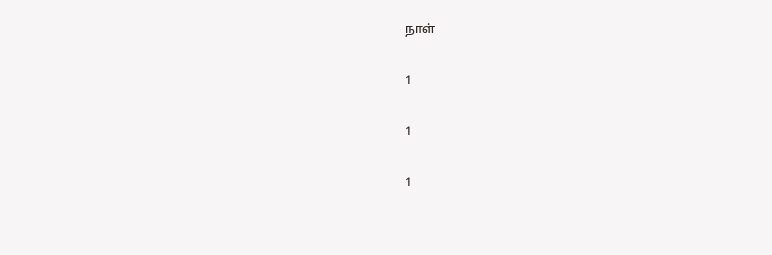நாள்

1

1

1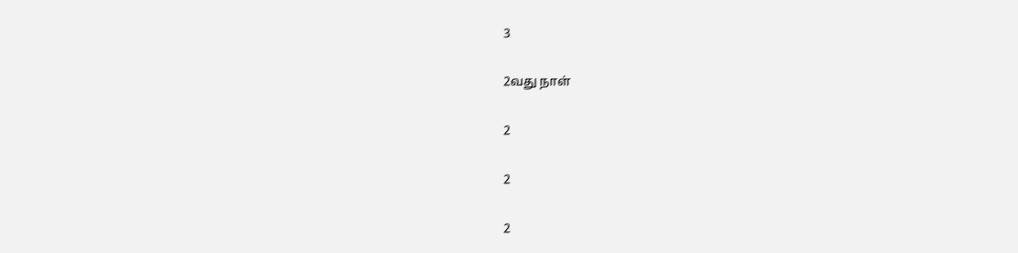3

2வது நாள்

2

2

2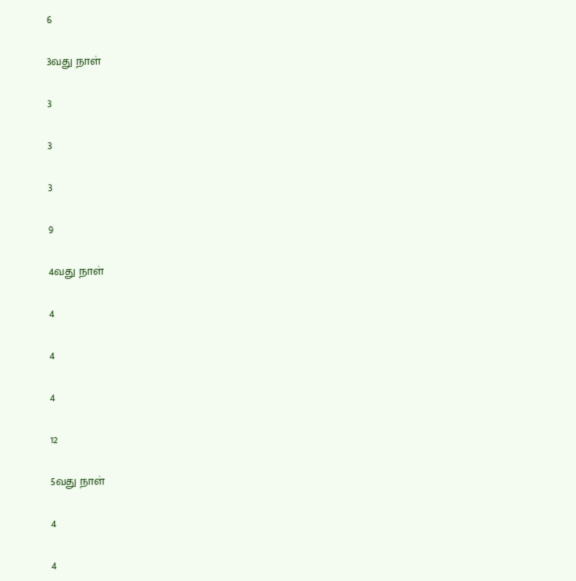6

3வது நாள்

3

3

3

9

4வது நாள்

4

4

4

12

5வது நாள்

4

4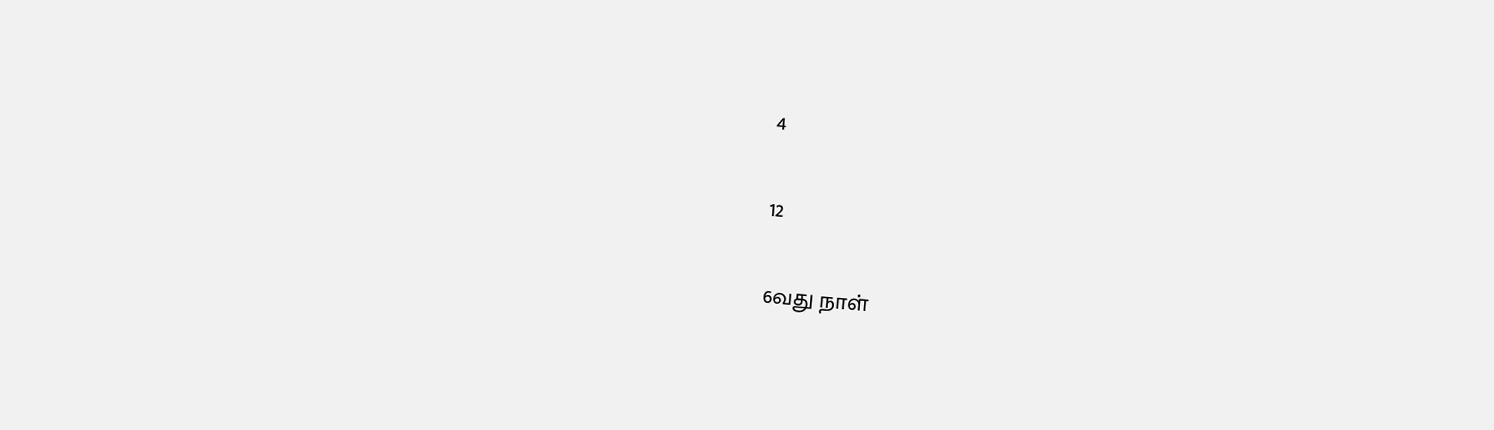4

12

6வது நாள்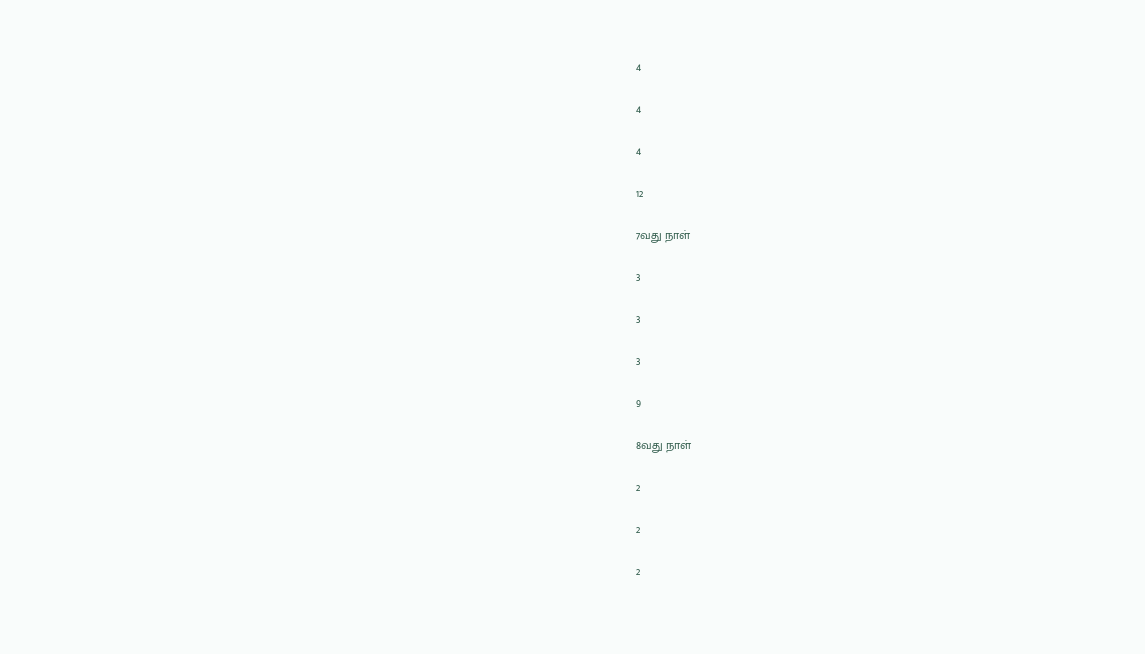4

4

4

12

7வது நாள்

3

3

3

9

8வது நாள்

2

2

2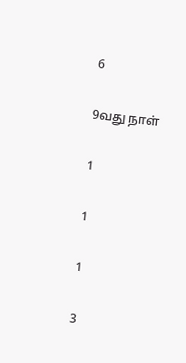6

9வது நாள்

1

1

1

3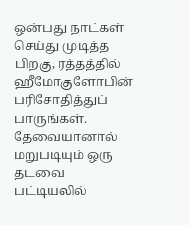ஒன்பது நாட்கள் செய்து முடித்த பிறகு, ரத்தத்தில் ஹீமோகுளோபின் பரிசோதித்துப் பாருங்கள். தேவையானால் மறுபடியும் ஒரு தடவை பட்டியலில்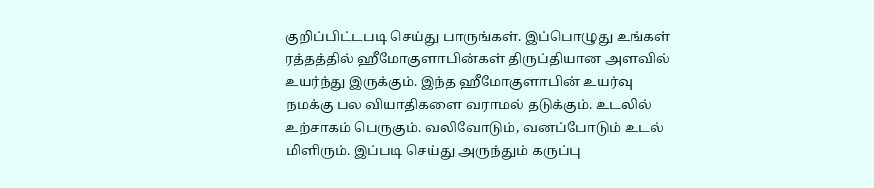குறிப்பிட்டபடி செய்து பாருங்கள். இப்பொழுது உங்கள் ரத்தத்தில் ஹீமோகுளாபின்கள் திருப்தியான அளவில் உயர்ந்து இருக்கும். இந்த ஹீமோகுளாபின் உயர்வு நமக்கு பல வியாதிகளை வராமல் தடுக்கும். உடலில் உற்சாகம் பெருகும். வலிவோடும், வனப்போடும் உடல் மிளிரும். இப்படி செய்து அருந்தும் கருப்பு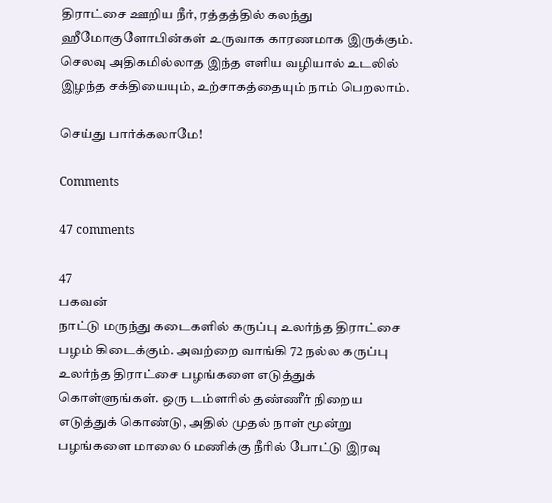திராட்சை ஊறிய நீர், ரத்தத்தில் கலந்து ஹீமோகுளோபின்கள் உருவாக காரணமாக இருக்கும். செலவு அதிகமில்லாத இந்த எளிய வழியால் உடலில் இழந்த சக்தியையும், உற்சாகத்தையும் நாம் பெறலாம்.

செய்து பார்க்கலாமே!

Comments

47 comments

47
பகவன்
நாட்டு மருந்து கடைகளில் கருப்பு உலர்ந்த திராட்சை பழம் கிடைக்கும். அவற்றை வாங்கி 72 நல்ல கருப்பு உலர்ந்த திராட்சை பழங்களை எடுத்துக் கொள்ளுங்கள். ஒரு டம்ளரில் தண்ணீர் நிறைய எடுத்துக் கொண்டு, அதில் முதல் நாள் மூன்று பழங்களை மாலை 6 மணிக்கு நீரில் போட்டு இரவு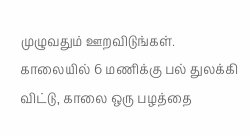முழுவதும் ஊறவிடுங்கள். காலையில் 6 மணிக்கு பல் துலக்கி விட்டு, காலை ஒரு பழத்தை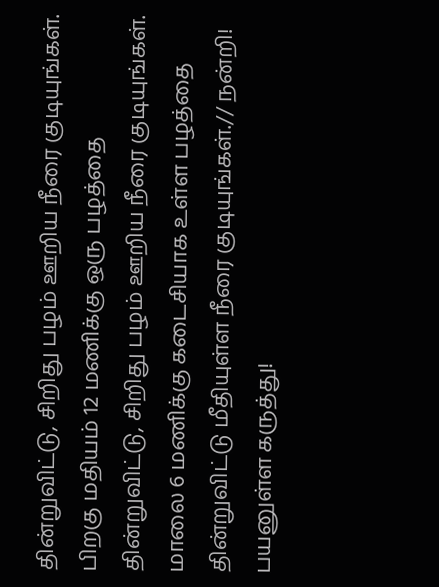தின்றுவிட்டு, சிறிது பழம் ஊறிய நீரை குடியுங்கள். பிறகு மதியம் 12 மணிக்கு ஒரு பழத்தை தின்றுவிட்டு, சிறிது பழம் ஊறிய நீரை குடியுங்கள். மாலை 6 மணிக்கு கடைசியாக உள்ள பழத்தை தின்றுவிட்டு மீதியுள்ள நீரை குடியுங்கள்.// நன்றி! பயனுள்ள கருத்து!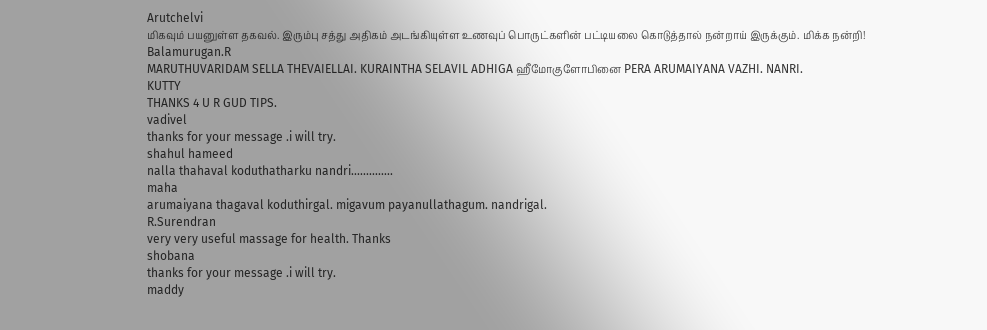Arutchelvi
மிகவும் பயனுள்ள தகவல். இரும்பு சத்து அதிகம் அடங்கியுள்ள உணவுப் பொருட்களின் பட்டியலை கொடுத்தால் நன்றாய் இருக்கும். மிக்க நன்றி!
Balamurugan.R
MARUTHUVARIDAM SELLA THEVAIELLAI. KURAINTHA SELAVIL ADHIGA ஹீமோகுளோபினை PERA ARUMAIYANA VAZHI. NANRI.
KUTTY
THANKS 4 U R GUD TIPS.
vadivel
thanks for your message .i will try.
shahul hameed
nalla thahaval koduthatharku nandri..............
maha
arumaiyana thagaval koduthirgal. migavum payanullathagum. nandrigal.
R.Surendran
very very useful massage for health. Thanks
shobana
thanks for your message .i will try.
maddy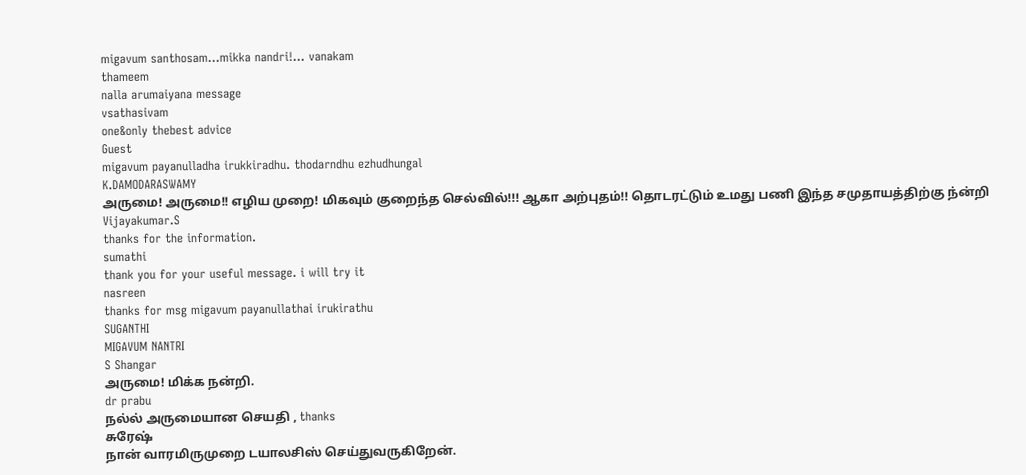migavum santhosam...mikka nandri!... vanakam
thameem
nalla arumaiyana message
vsathasivam
one&only thebest advice
Guest
migavum payanulladha irukkiradhu. thodarndhu ezhudhungal
K.DAMODARASWAMY
அருமை! அருமை!! எழிய முறை! மிகவும் குறைந்த செல்வில்!!! ஆகா அற்புதம்!! தொடரட்டும் உமது பணி இந்த சமுதாயத்திற்கு ந்ன்றி
Vijayakumar.S
thanks for the information.
sumathi
thank you for your useful message. i will try it
nasreen
thanks for msg migavum payanullathai irukirathu
SUGANTHI
MIGAVUM NANTRI
S Shangar
அருமை! மிக்க நன்றி.
dr prabu
நல்ல் அருமையான செயதி , thanks
சுரேஷ்
நான் வாரமிருமுறை டயாலசிஸ் செய்துவருகிறேன்.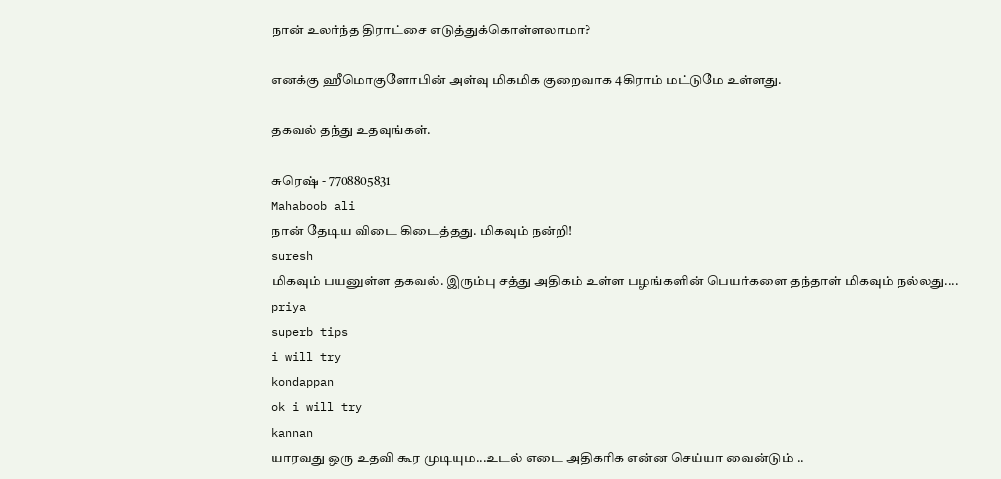நான் உலர்ந்த திராட்சை எடுத்துக்கொள்ளலாமா?

எனக்கு ஹீமொகுளோபின் அள்வு மிகமிக குறைவாக 4கிராம் மட்டுமே உள்ளது.

தகவல் தந்து உதவுங்கள்.

சுரெஷ் - 7708805831
Mahaboob ali
நான் தேடிய விடை கிடைத்தது. மிகவும் நன்றி!
suresh
மிகவும் பயனுள்ள தகவல். இரும்பு சத்து அதிகம் உள்ள பழங்களின் பெயர்களை தந்தாள் மிகவும் நல்லது....
priya
superb tips
i will try
kondappan
ok i will try
kannan
யாரவது ஒரு உதவி கூர முடியும...உடல் எடை அதிகரிக என்ன செய்யா வைன்டும் ..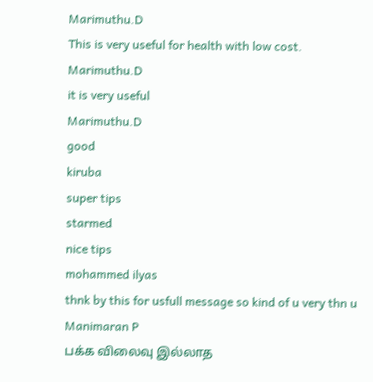Marimuthu.D
This is very useful for health with low cost.
Marimuthu.D
it is very useful
Marimuthu.D
good
kiruba
super tips
starmed
nice tips
mohammed ilyas
thnk by this for usfull message so kind of u very thn u
Manimaran P
பக்க விலைவு இல்லாத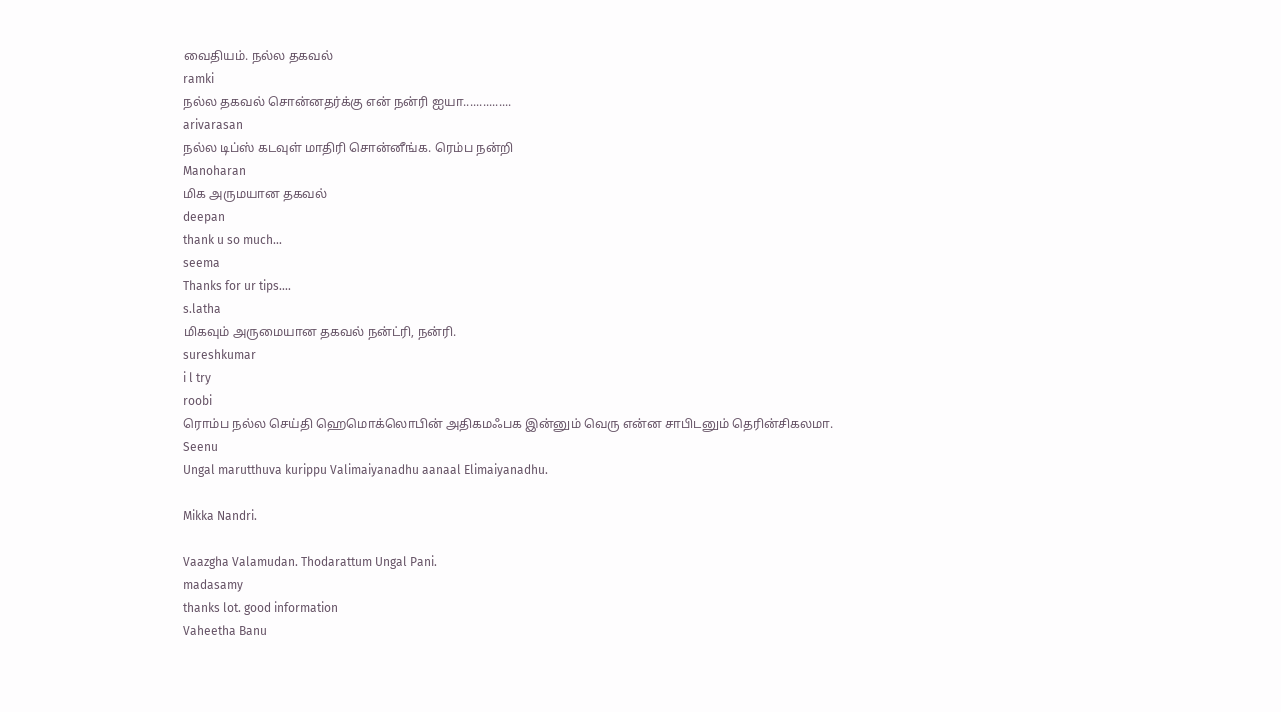வைதியம். நல்ல தகவல்
ramki
நல்ல தகவல் சொன்னதர்க்கு என் நன்ரி ஐயா...............
arivarasan
நல்ல டிப்ஸ் கடவுள் மாதிரி சொன்னீங்க. ரெம்ப நன்றி
Manoharan
மிக அருமயான தகவல்
deepan
thank u so much...
seema
Thanks for ur tips....
s.latha
மிகவும் அருமையான தகவல் நன்ட்ரி, நன்ரி.
sureshkumar
i l try
roobi
ரொம்ப நல்ல செய்தி ஹெமொக்லொபின் அதிகமஃபக இன்னும் வெரு என்ன சாபிடனும் தெரின்சிகலமா.
Seenu
Ungal marutthuva kurippu Valimaiyanadhu aanaal Elimaiyanadhu.

Mikka Nandri.

Vaazgha Valamudan. Thodarattum Ungal Pani.
madasamy
thanks lot. good information
Vaheetha Banu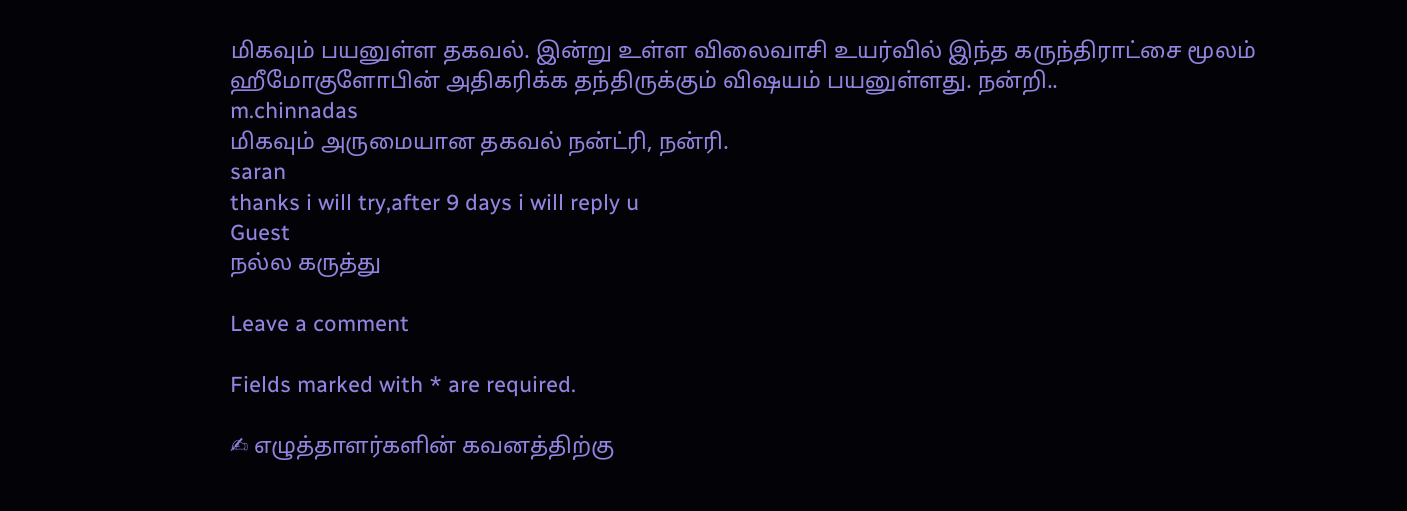மிகவும் பயனுள்ள தகவல். இன்று உள்ள விலைவாசி உயர்வில் இந்த கருந்திராட்சை மூலம் ஹீமோகுளோபின் அதிகரிக்க தந்திருக்கும் விஷயம் பயனுள்ளது. நன்றி..
m.chinnadas
மிகவும் அருமையான தகவல் நன்ட்ரி, நன்ரி.
saran
thanks i will try,after 9 days i will reply u
Guest
நல்ல கருத்து

Leave a comment

Fields marked with * are required.

✍ எழுத்தாளர்களின் கவனத்திற்கு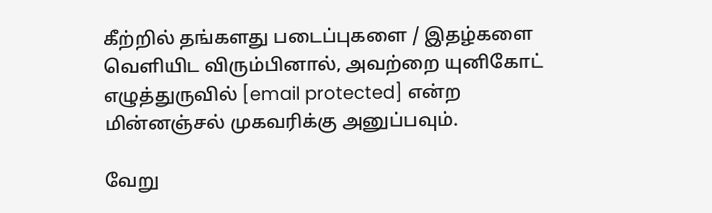கீற்றில் தங்களது படைப்புகளை / இதழ்களை வெளியிட விரும்பினால், அவற்றை யுனிகோட் எழுத்துருவில் [email protected] என்ற மின்னஞ்சல் முகவரிக்கு அனுப்பவும்.

வேறு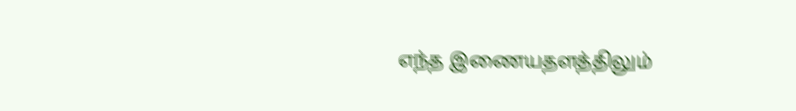எந்த இணையதளத்திலும்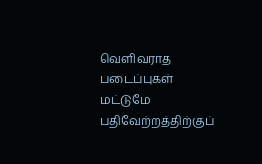வெளிவராத படைப்புகள் மட்டுமே பதிவேற்றத்திற்குப்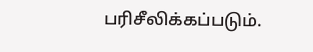பரிசீலிக்கப்படும்.